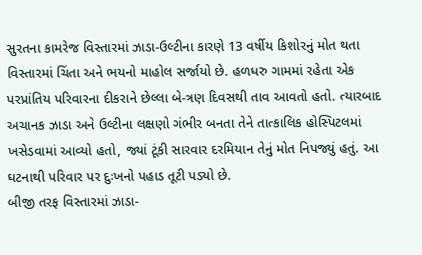સુરતના કામરેજ વિસ્તારમાં ઝાડા-ઉલ્ટીના કારણે 13 વર્ષીય કિશોરનું મોત થતા વિસ્તારમાં ચિંતા અને ભયનો માહોલ સર્જાયો છે. હળધરુ ગામમાં રહેતા એક પરપ્રાંતિય પરિવારના દીકરાને છેલ્લા બે-ત્રણ દિવસથી તાવ આવતો હતો. ત્યારબાદ અચાનક ઝાડા અને ઉલ્ટીના લક્ષણો ગંભીર બનતા તેને તાત્કાલિક હોસ્પિટલમાં ખસેડવામાં આવ્યો હતો, જ્યાં ટૂંકી સારવાર દરમિયાન તેનું મોત નિપજ્યું હતું. આ ઘટનાથી પરિવાર પર દુઃખનો પહાડ તૂટી પડ્યો છે.
બીજી તરફ વિસ્તારમાં ઝાડા-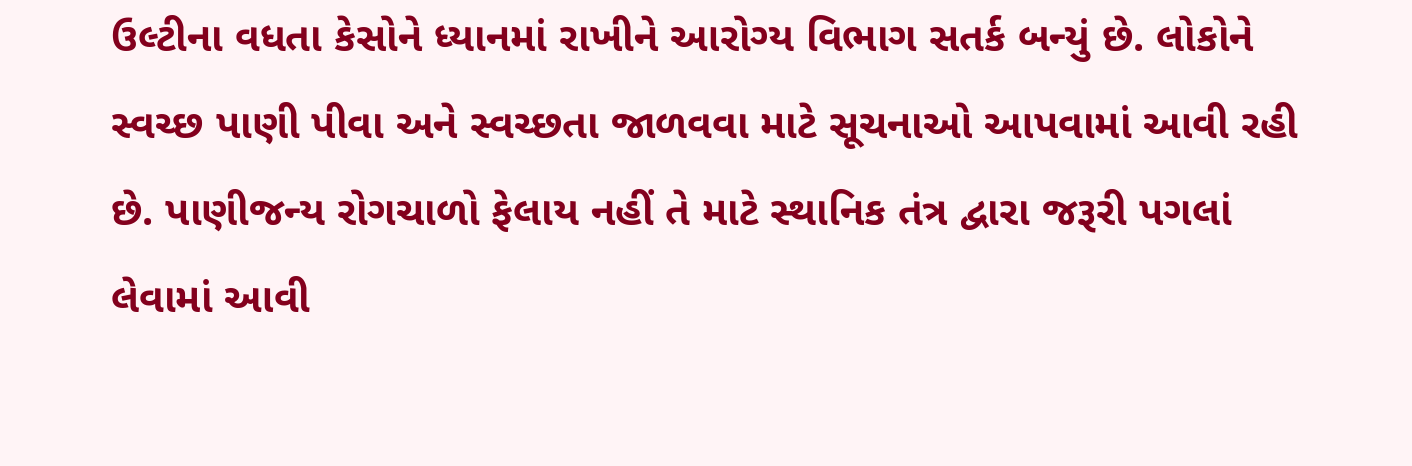ઉલ્ટીના વધતા કેસોને ધ્યાનમાં રાખીને આરોગ્ય વિભાગ સતર્ક બન્યું છે. લોકોને સ્વચ્છ પાણી પીવા અને સ્વચ્છતા જાળવવા માટે સૂચનાઓ આપવામાં આવી રહી છે. પાણીજન્ય રોગચાળો ફેલાય નહીં તે માટે સ્થાનિક તંત્ર દ્વારા જરૂરી પગલાં લેવામાં આવી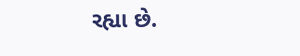રહ્યા છે.